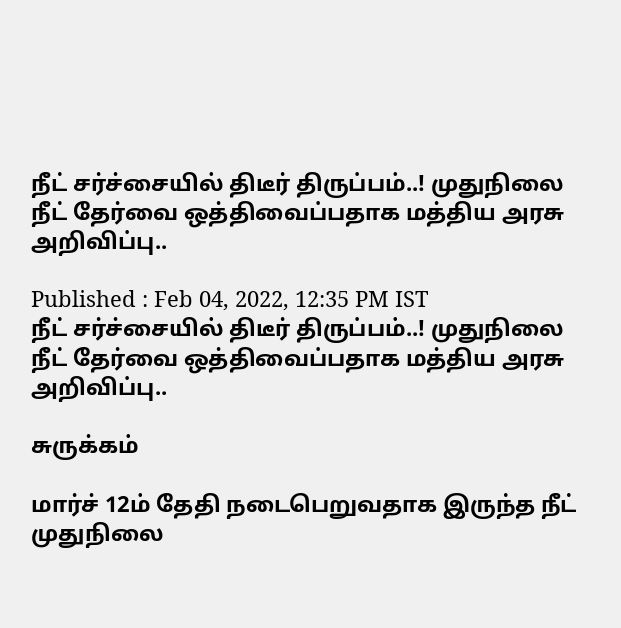நீட் சர்ச்சையில் திடீர் திருப்பம்..! முதுநிலை நீட் தேர்வை ஒத்திவைப்பதாக மத்திய அரசு அறிவிப்பு..

Published : Feb 04, 2022, 12:35 PM IST
நீட் சர்ச்சையில் திடீர் திருப்பம்..! முதுநிலை நீட் தேர்வை ஒத்திவைப்பதாக மத்திய அரசு அறிவிப்பு..

சுருக்கம்

மார்ச் 12ம் தேதி நடைபெறுவதாக இருந்த நீட் முதுநிலை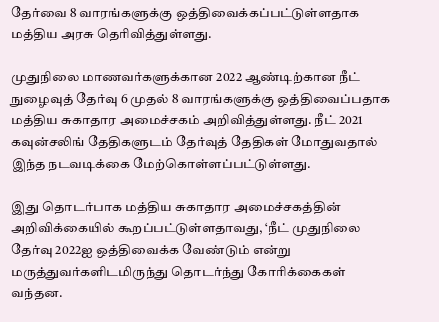தேர்வை 8 வாரங்களுக்கு ஒத்திவைக்கப்பட்டுள்ளதாக மத்திய அரசு தெரிவித்துள்ளது.

முதுநிலை மாணவர்களுக்கான 2022 ஆண்டிற்கான நீட் நுழைவுத் தேர்வு 6 முதல் 8 வாரங்களுக்கு ஒத்திவைப்பதாக மத்திய சுகாதார அமைச்சகம் அறிவித்துள்ளது. நீட் 2021 கவுன்சலிங் தேதிகளுடம் தேர்வுத் தேதிகள் மோதுவதால் இந்த நடவடிக்கை மேற்கொள்ளப்பட்டுள்ளது.

இது தொடர்பாக மத்திய சுகாதார அமைச்சகத்தின் அறிவிக்கையில் கூறப்பட்டுள்ளதாவது, ‘நீட் முதுநிலை தேர்வு 2022ஐ ஒத்திவைக்க வேண்டும் என்று மருத்துவர்களிடமிருந்து தொடர்ந்து கோரிக்கைகள் வந்தன.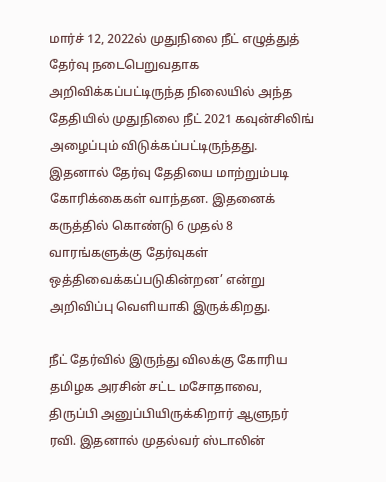மார்ச் 12, 2022ல் முதுநிலை நீட் எழுத்துத் தேர்வு நடைபெறுவதாக அறிவிக்கப்பட்டிருந்த நிலையில் அந்த தேதியில் முதுநிலை நீட் 2021 கவுன்சிலிங் அழைப்பும் விடுக்கப்பட்டிருந்தது. இதனால் தேர்வு தேதியை மாற்றும்படி கோரிக்கைகள் வாந்தன. இதனைக் கருத்தில் கொண்டு 6 முதல் 8 வாரங்களுக்கு தேர்வுகள் ஒத்திவைக்கப்படுகின்றன’ என்று அறிவிப்பு வெளியாகி இருக்கிறது.

நீட் தேர்வில் இருந்து விலக்கு கோரிய தமிழக அரசின் சட்ட மசோதாவை, திருப்பி அனுப்பியிருக்கிறார் ஆளுநர் ரவி. இதனால் முதல்வர் ஸ்டாலின்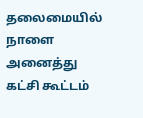தலைமையில் நாளை அனைத்து கட்சி கூட்டம்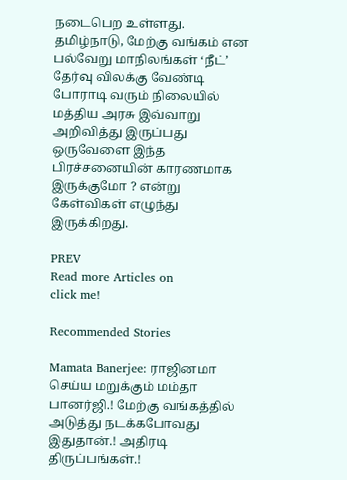நடைபெற உள்ளது. தமிழ்நாடு, மேற்கு வங்கம் என பல்வேறு மாநிலங்கள் ‘நீட்’ தேர்வு விலக்கு வேண்டி போராடி வரும் நிலையில் மத்திய அரசு இவ்வாறு அறிவித்து இருப்பது ஒருவேளை இந்த பிரச்சனையின் காரணமாக இருக்குமோ ? என்று கேள்விகள் எழுந்து இருக்கிறது.

PREV
Read more Articles on
click me!

Recommended Stories

Mamata Banerjee: ராஜினமா செய்ய மறுக்கும் மம்தா பானர்ஜி.! மேற்கு வங்கத்தில் அடுத்து நடக்கபோவது இதுதான்.! அதிரடி திருப்பங்கள்.!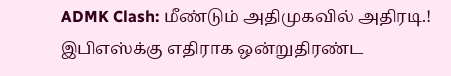ADMK Clash: மீண்டும் அதிமுகவில் அதிரடி.! இபிஎஸ்க்கு எதிராக ஒன்றுதிரண்ட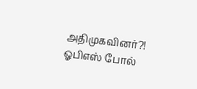அதிமுகவினர்?! ஓபிஎஸ் போல்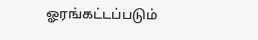ஓரங்கட்டப்படும்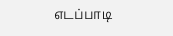எடப்பாடி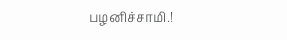பழனிச்சாமி.!